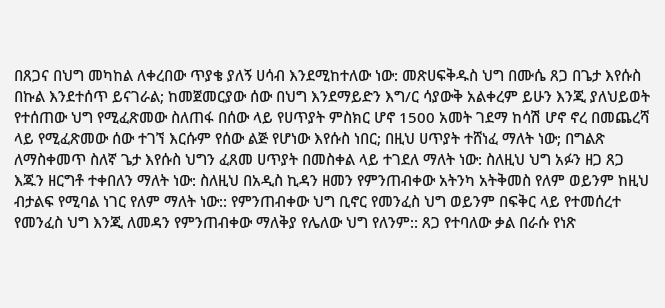በጸጋና በህግ መካከል ለቀረበው ጥያቄ ያለኝ ሀሳብ እንደሚከተለው ነው: መጽሀፍቅዱስ ህግ በሙሴ ጸጋ በጌታ እየሱስ በኩል እንደተሰጥ ይናገራል; ከመጀመርያው ሰው በህግ እንደማይድን እግ/ር ሳያውቅ አልቀረም ይሁን እንጂ ያለህይወት የተሰጠው ህግ የሚፈጽመው ስለጠፋ በሰው ላይ የሀጥያት ምስክር ሆኖ 1500 አመት ገደማ ከሳሽ ሆኖ ኖረ በመጨረሻ ላይ የሚፈጽመው ሰው ተገኘ እርሱም የሰው ልጅ የሆነው እየሱስ ነበር; በዚህ ሀጥያት ተሸነፈ ማለት ነው; በግልጽ ለማስቀመጥ ስለኛ ጌታ እየሱስ ህግን ፈጸመ ሀጥያት በመስቀል ላይ ተገደለ ማለት ነው: ስለዚህ ህግ አፉን ዘጋ ጸጋ እጁን ዘርግቶ ተቀበለን ማለት ነው: ስለዚህ በአዲስ ኪዳን ዘመን የምንጠብቀው አትንካ አትቅመስ የለም ወይንም ከዚህ ብታልፍ የሚባል ነገር የለም ማለት ነው:: የምንጠብቀው ህግ ቢኖር የመንፈስ ህግ ወይንም በፍቅር ላይ የተመሰረተ የመንፈስ ህግ እንጂ ለመዳን የምንጠብቀው ማለቅያ የሌለው ህግ የለንም:: ጸጋ የተባለው ቃል በራሱ የነጽ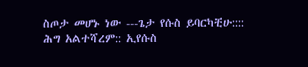ስጦታ መሆኑ ነው ---ጌታ የሱስ ይባርካቺሁ::::
ሕግ አልተሻረም:: ኢየሱስ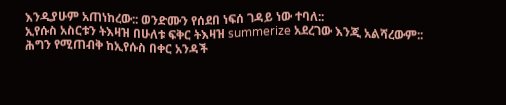እንዲያሁም አጠነከረው:: ወንድሙን የሰደበ ነፍሰ ገዳይ ነው ተባለ::
ኢየሱስ አስርቱን ትእዛዝ በሁለቱ ፍቅር ትእዛዝ summerize አደረገው እንጂ አልሻረውም::
ሕግን የሚጠብቅ ከኢየሱስ በቀር አንዳች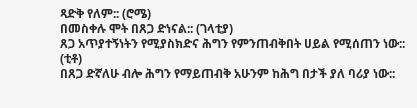ጻድቅ የለም:: (ሮሜ)
በመስቀሉ ሞት በጸጋ ድነናል:: (ገላቲያ)
ጸጋ አጥያተኝነትን የሚያስክድና ሕግን የምንጠብቅበት ሀይል የሚሰጠን ነው:: (ቲቶ)
በጸጋ ድኛለሁ ብሎ ሕግን የማይጠብቅ አሁንም ከሕግ በታች ያለ ባሪያ ነው::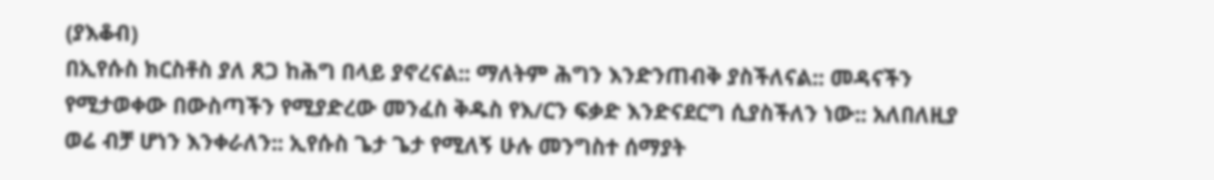(ያእቆብ)
በኢየሱስ ክርስቶስ ያለ ጸጋ ከሕግ በላይ ያኖረናል:: ማለትም ሕግን እንድንጠብቅ ያስችለናል:: መዳናችን የሚታወቀው በውስጣችን የሚያድረው መንፈስ ቅዱስ የእ/ርን ፍቃድ እንድናደርግ ሲያስችለን ነው:: አለበለዚያ ወሬ ብቻ ሆነን እንቀራለን:: ኢየሱስ ጌታ ጌታ የሚለኝ ሁሉ መንግስተ ሰማያት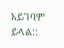አይገባም ይላል::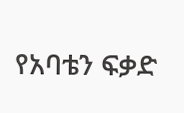የአባቴን ፍቃድ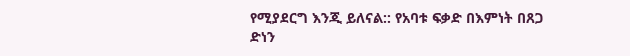የሚያደርግ እንጂ ይለናል:: የአባቱ ፍቃድ በእምነት በጸጋ ድነን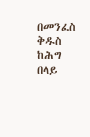በመንፈስ ቅዱስ ከሕግ በላይ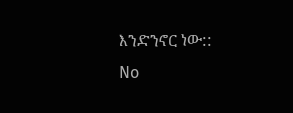እንድንኖር ነው::
No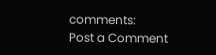comments:
Post a Comment